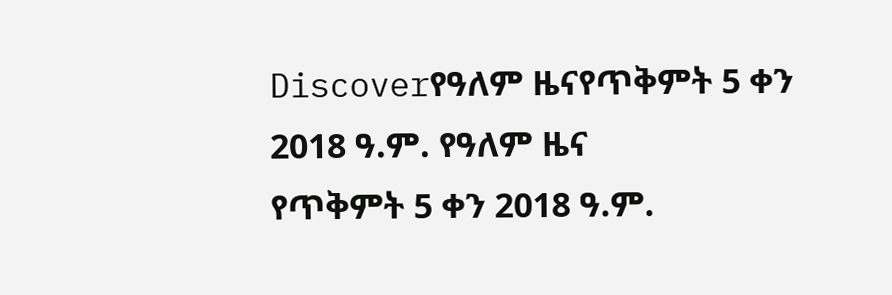Discoverየዓለም ዜናየጥቅምት 5 ቀን 2018 ዓ.ም. የዓለም ዜና
የጥቅምት 5 ቀን 2018 ዓ.ም.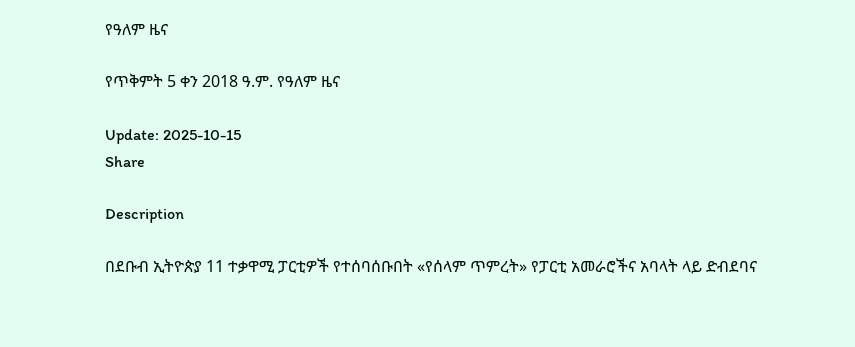የዓለም ዜና

የጥቅምት 5 ቀን 2018 ዓ.ም. የዓለም ዜና

Update: 2025-10-15
Share

Description

በደቡብ ኢትዮጵያ 11 ተቃዋሚ ፓርቲዎች የተሰባሰቡበት «የሰላም ጥምረት» የፓርቲ አመራሮችና አባላት ላይ ድብደባና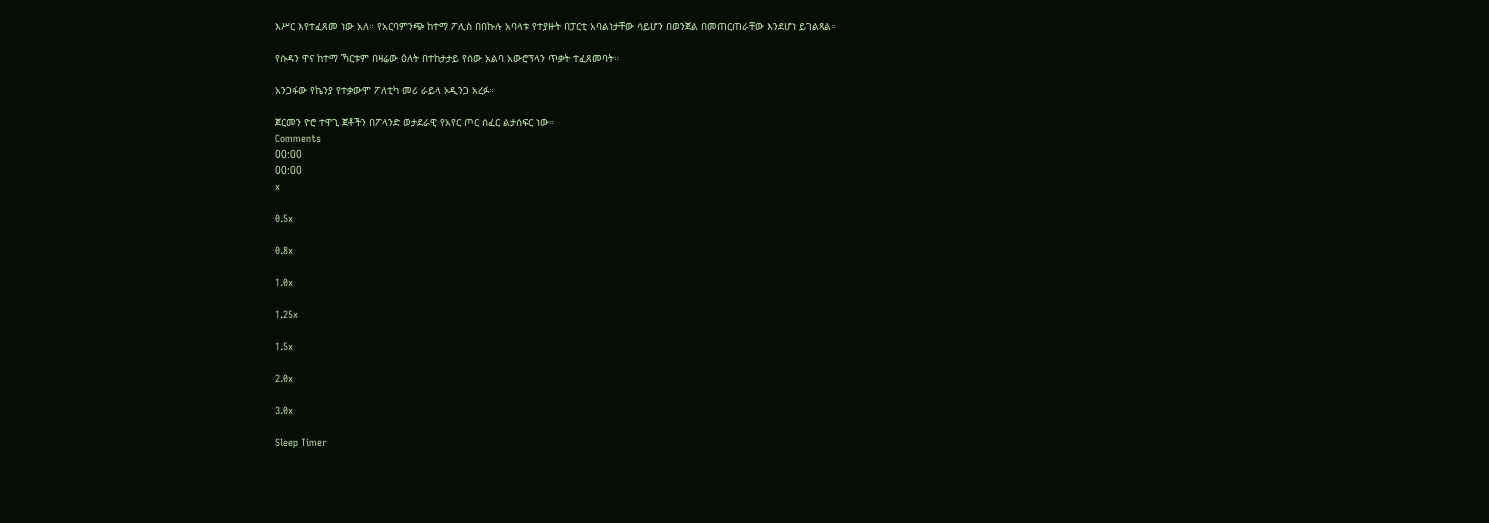እሥር እየተፈጸመ ነው አለ። የአርባምንጭ ከተማ ፖሊስ በበኩሉ አባላቱ የተያዙት በፓርቲ አባልነታቸው ሳይሆን በወንጀል በመጠርጠራቸው እንደሆነ ይገልጻል።

የሱዳን ዋና ከተማ ኻርቱም በዛሬው ዕለት በተከታታይ የሰው አልባ አውሮፕላን ጥቃት ተፈጸመባት።

አንጋፋው የኬንያ የተቃውሞ ፖለቲካ መሪ ራይላ ኦዲንጋ አረፉ።

ጀርመን ዮሮ ተዋጊ ጀቶችን በፖላንድ ወታደራዊ የአየር ጦር ሰፈር ልታሰፍር ነው።
Comments
00:00
00:00
x

0.5x

0.8x

1.0x

1.25x

1.5x

2.0x

3.0x

Sleep Timer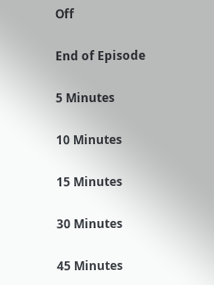Off

End of Episode

5 Minutes

10 Minutes

15 Minutes

30 Minutes

45 Minutes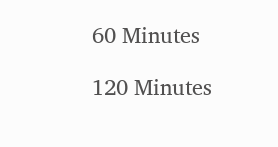60 Minutes

120 Minutes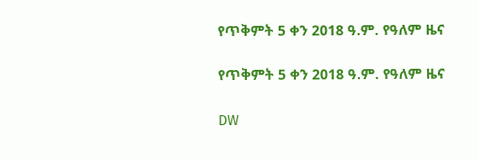የጥቅምት 5 ቀን 2018 ዓ.ም. የዓለም ዜና

የጥቅምት 5 ቀን 2018 ዓ.ም. የዓለም ዜና

DW